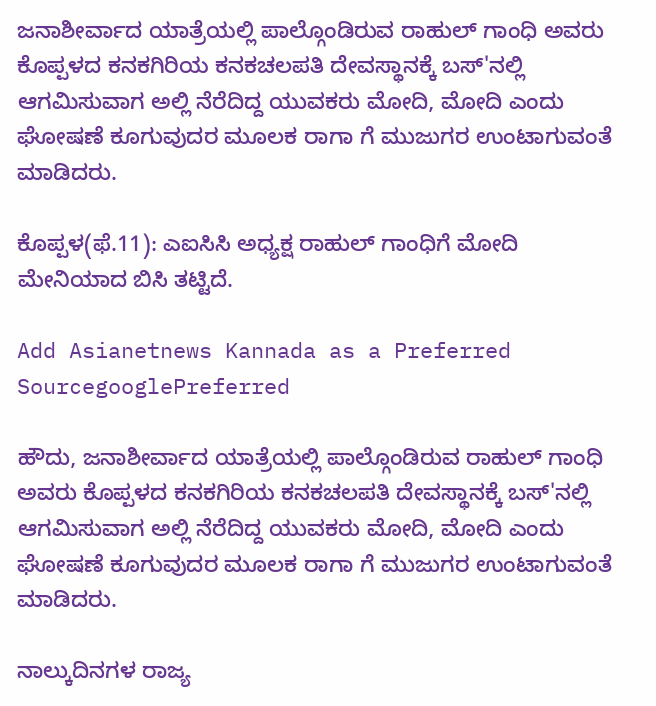ಜನಾಶೀರ್ವಾದ ಯಾತ್ರೆಯಲ್ಲಿ ಪಾಲ್ಗೊಂಡಿರುವ ರಾಹುಲ್ ಗಾಂಧಿ ಅವರು ಕೊಪ್ಪಳದ ಕನಕಗಿರಿಯ ಕನಕಚಲಪತಿ ದೇವಸ್ಥಾನಕ್ಕೆ ಬಸ್'ನಲ್ಲಿ ಆಗಮಿಸುವಾಗ ಅಲ್ಲಿ ನೆರೆದಿದ್ದ ಯುವಕರು ಮೋದಿ, ಮೋದಿ ಎಂದು ಘೋಷಣೆ ಕೂಗುವುದರ ಮೂಲಕ ರಾಗಾ ಗೆ ಮುಜುಗರ ಉಂಟಾಗುವಂತೆ ಮಾಡಿದರು.

ಕೊಪ್ಪಳ(ಫೆ.11): ಎಐಸಿಸಿ ಅಧ್ಯಕ್ಷ ರಾಹುಲ್ ಗಾಂಧಿಗೆ ಮೋದಿ ಮೇನಿಯಾದ ಬಿಸಿ ತಟ್ಟಿದೆ.

Add Asianetnews Kannada as a Preferred SourcegooglePreferred

ಹೌದು, ಜನಾಶೀರ್ವಾದ ಯಾತ್ರೆಯಲ್ಲಿ ಪಾಲ್ಗೊಂಡಿರುವ ರಾಹುಲ್ ಗಾಂಧಿ ಅವರು ಕೊಪ್ಪಳದ ಕನಕಗಿರಿಯ ಕನಕಚಲಪತಿ ದೇವಸ್ಥಾನಕ್ಕೆ ಬಸ್'ನಲ್ಲಿ ಆಗಮಿಸುವಾಗ ಅಲ್ಲಿ ನೆರೆದಿದ್ದ ಯುವಕರು ಮೋದಿ, ಮೋದಿ ಎಂದು ಘೋಷಣೆ ಕೂಗುವುದರ ಮೂಲಕ ರಾಗಾ ಗೆ ಮುಜುಗರ ಉಂಟಾಗುವಂತೆ ಮಾಡಿದರು.

ನಾಲ್ಕುದಿನಗಳ ರಾಜ್ಯ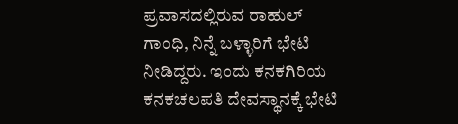ಪ್ರವಾಸದಲ್ಲಿರುವ ರಾಹುಲ್ ಗಾಂಧಿ, ನಿನ್ನೆ ಬಳ್ಳಾರಿಗೆ ಭೇಟಿ ನೀಡಿದ್ದರು. ಇಂದು ಕನಕಗಿರಿಯ ಕನಕಚಲಪತಿ ದೇವಸ್ಥಾನಕ್ಕೆ ಭೇಟಿ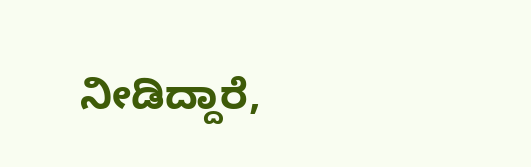ನೀಡಿದ್ದಾರೆ,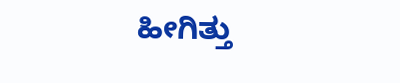ಹೀಗಿತ್ತು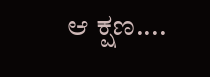ಆ ಕ್ಷಣ....